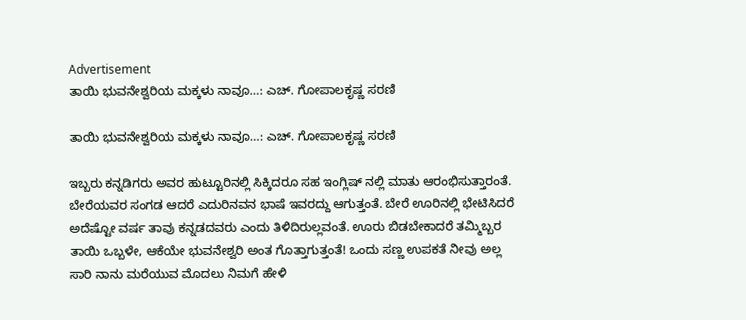Advertisement
ತಾಯಿ ಭುವನೇಶ್ವರಿಯ ಮಕ್ಕಳು ನಾವೂ…: ಎಚ್. ಗೋಪಾಲಕೃಷ್ಣ ಸರಣಿ

ತಾಯಿ ಭುವನೇಶ್ವರಿಯ ಮಕ್ಕಳು ನಾವೂ…: ಎಚ್. ಗೋಪಾಲಕೃಷ್ಣ ಸರಣಿ

ಇಬ್ಬರು ಕನ್ನಡಿಗರು ಅವರ ಹುಟ್ಟೂರಿನಲ್ಲಿ ಸಿಕ್ಕಿದರೂ ಸಹ ಇಂಗ್ಲಿಷ್ ನಲ್ಲಿ ಮಾತು ಆರಂಭಿಸುತ್ತಾರಂತೆ. ಬೇರೆಯವರ ಸಂಗಡ ಆದರೆ ಎದುರಿನವನ ಭಾಷೆ ಇವರದ್ದು ಆಗುತ್ತಂತೆ. ಬೇರೆ ಊರಿನಲ್ಲಿ ಭೇಟಿಸಿದರೆ ಅದೆಷ್ಟೋ ವರ್ಷ ತಾವು ಕನ್ನಡದವರು ಎಂದು ತಿಳಿದಿರುಲ್ಲವಂತೆ. ಊರು ಬಿಡಬೇಕಾದರೆ ತಮ್ಮಿಬ್ಬರ ತಾಯಿ ಒಬ್ಬಳೇ, ಆಕೆಯೇ ಭುವನೇಶ್ವರಿ ಅಂತ ಗೊತ್ತಾಗುತ್ತಂತೆ! ಒಂದು ಸಣ್ಣ ಉಪಕತೆ ನೀವು ಅಲ್ಲ ಸಾರಿ ನಾನು ಮರೆಯುವ ಮೊದಲು ನಿಮಗೆ ಹೇಳಿ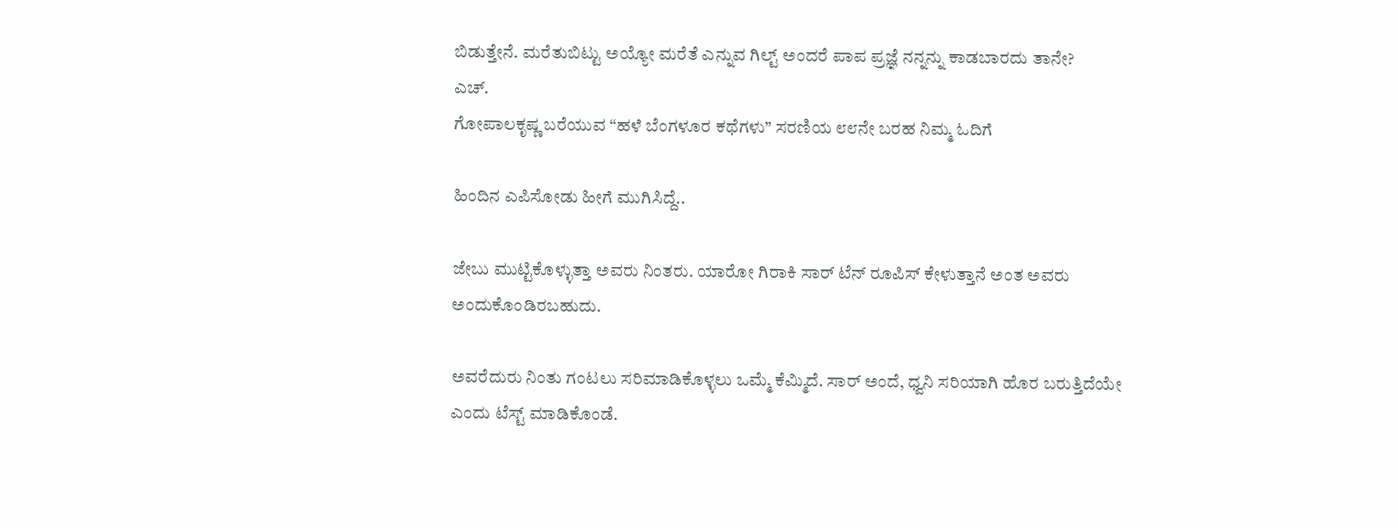ಬಿಡುತ್ತೇನೆ. ಮರೆತುಬಿಟ್ಟು ಅಯ್ಯೋ ಮರೆತೆ ಎನ್ನುವ ಗಿಲ್ಟ್ ಅಂದರೆ ಪಾಪ ಪ್ರಜ್ಞೆ ನನ್ನನ್ನು ಕಾಡಬಾರದು ತಾನೇ?
ಎಚ್.
ಗೋಪಾಲಕೃಷ್ಣ ಬರೆಯುವ “ಹಳೆ ಬೆಂಗಳೂರ ಕಥೆಗಳು” ಸರಣಿಯ ೮೮ನೇ ಬರಹ ನಿಮ್ಮ ಓದಿಗೆ

ಹಿಂದಿನ ಎಪಿಸೋಡು ಹೀಗೆ ಮುಗಿಸಿದ್ದೆ..

ಜೇಬು ಮುಟ್ಟಿಕೊಳ್ಳುತ್ತಾ ಅವರು ನಿಂತರು. ಯಾರೋ ಗಿರಾಕಿ ಸಾರ್ ಟೆನ್ ರೂಪಿಸ್ ಕೇಳುತ್ತಾನೆ ಅಂತ ಅವರು ಅಂದುಕೊಂಡಿರಬಹುದು.

ಅವರೆದುರು ನಿಂತು ಗಂಟಲು ಸರಿಮಾಡಿಕೊಳ್ಳಲು ಒಮ್ಮೆ ಕೆಮ್ಮಿದೆ. ಸಾರ್ ಅಂದೆ, ಧ್ವನಿ ಸರಿಯಾಗಿ ಹೊರ ಬರುತ್ತಿದೆಯೇ ಎಂದು ಟೆಸ್ಟ್ ಮಾಡಿಕೊಂಡೆ.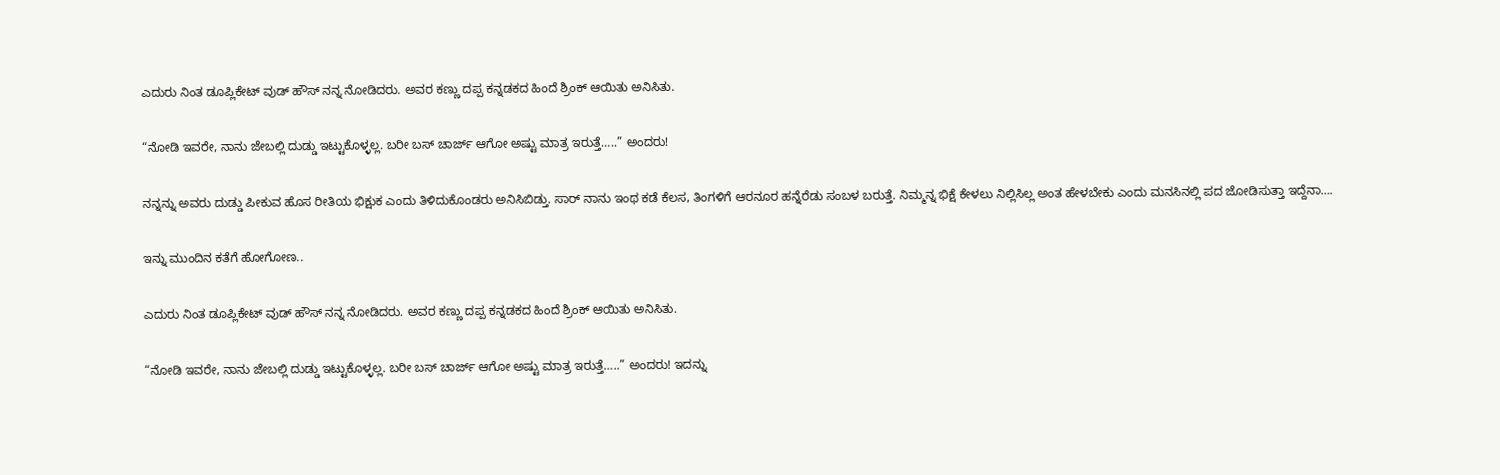ಎದುರು ನಿಂತ ಡೂಪ್ಲಿಕೇಟ್ ವುಡ್ ಹೌಸ್ ನನ್ನ ನೋಡಿದರು. ಅವರ ಕಣ್ಣು ದಪ್ಪ ಕನ್ನಡಕದ ಹಿಂದೆ ಶ್ರಿಂಕ್ ಆಯಿತು ಅನಿಸಿತು.

“ನೋಡಿ ಇವರೇ, ನಾನು ಜೇಬಲ್ಲಿ ದುಡ್ಡು ಇಟ್ಟುಕೊಳ್ಳಲ್ಲ. ಬರೀ ಬಸ್ ಚಾರ್ಜ್ ಆಗೋ ಅಷ್ಟು ಮಾತ್ರ ಇರುತ್ತೆ…..” ಅಂದರು!

ನನ್ನನ್ನು ಅವರು ದುಡ್ಡು ಪೀಕುವ ಹೊಸ ರೀತಿಯ ಭಿಕ್ಷುಕ ಎಂದು ತಿಳಿದುಕೊಂಡರು ಅನಿಸಿಬಿಡ್ತು. ಸಾರ್ ನಾನು ಇಂಥ ಕಡೆ ಕೆಲಸ, ತಿಂಗಳಿಗೆ ಆರನೂರ ಹನ್ನೆರೆಡು ಸಂಬಳ ಬರುತ್ತೆ. ನಿಮ್ಮನ್ನ ಭಿಕ್ಷೆ ಕೇಳಲು ನಿಲ್ಲಿಸಿಲ್ಲ ಅಂತ ಹೇಳಬೇಕು ಎಂದು ಮನಸಿನಲ್ಲಿ ಪದ ಜೋಡಿಸುತ್ತಾ ಇದ್ದೆನಾ….

ಇನ್ನು ಮುಂದಿನ ಕತೆಗೆ ಹೋಗೋಣ..

ಎದುರು ನಿಂತ ಡೂಪ್ಲಿಕೇಟ್ ವುಡ್ ಹೌಸ್ ನನ್ನ ನೋಡಿದರು. ಅವರ ಕಣ್ಣು ದಪ್ಪ ಕನ್ನಡಕದ ಹಿಂದೆ ಶ್ರಿಂಕ್ ಆಯಿತು ಅನಿಸಿತು.

“ನೋಡಿ ಇವರೇ, ನಾನು ಜೇಬಲ್ಲಿ ದುಡ್ಡು ಇಟ್ಟುಕೊಳ್ಳಲ್ಲ. ಬರೀ ಬಸ್ ಚಾರ್ಜ್ ಆಗೋ ಅಷ್ಟು ಮಾತ್ರ ಇರುತ್ತೆ…..” ಅಂದರು! ಇದನ್ನು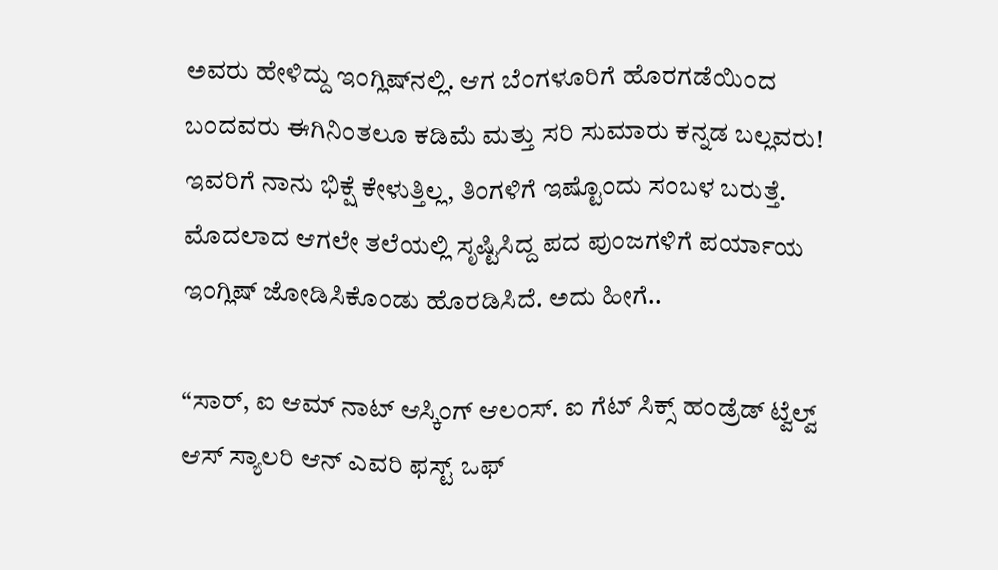ಅವರು ಹೇಳಿದ್ದು ಇಂಗ್ಲಿಷ್‌ನಲ್ಲಿ. ಆಗ ಬೆಂಗಳೂರಿಗೆ ಹೊರಗಡೆಯಿಂದ ಬಂದವರು ಈಗಿನಿಂತಲೂ ಕಡಿಮೆ ಮತ್ತು ಸರಿ ಸುಮಾರು ಕನ್ನಡ ಬಲ್ಲವರು! ಇವರಿಗೆ ನಾನು ಭಿಕ್ಷೆ ಕೇಳುತ್ತಿಲ್ಲ, ತಿಂಗಳಿಗೆ ಇಷ್ಟೊಂದು ಸಂಬಳ ಬರುತ್ತೆ. ಮೊದಲಾದ ಆಗಲೇ ತಲೆಯಲ್ಲಿ ಸೃಷ್ಟಿಸಿದ್ದ ಪದ ಪುಂಜಗಳಿಗೆ ಪರ್ಯಾಯ ಇಂಗ್ಲಿಷ್ ಜೋಡಿಸಿಕೊಂಡು ಹೊರಡಿಸಿದೆ. ಅದು ಹೀಗೆ..

“ಸಾರ್, ಐ ಆಮ್ ನಾಟ್ ಆಸ್ಕಿಂಗ್ ಆಲಂಸ್. ಐ ಗೆಟ್ ಸಿಕ್ಸ್ ಹಂಡ್ರೆಡ್ ಟ್ವೆಲ್ವ್‌ ಆಸ್ ಸ್ಯಾಲರಿ ಆನ್ ಎವರಿ ಫಸ್ಟ್ ಒಫ್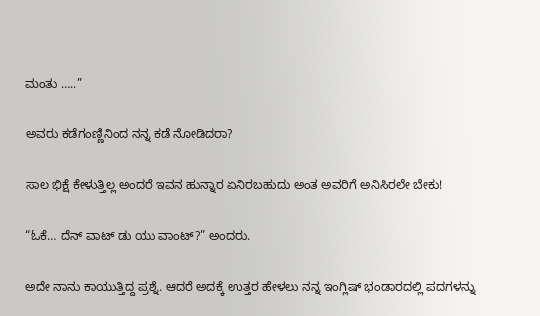ಮಂತು …..”

ಅವರು ಕಡೆಗಂಣ್ಣಿನಿಂದ ನನ್ನ ಕಡೆ ನೋಡಿದರಾ?

ಸಾಲ ಭಿಕ್ಷೆ ಕೇಳುತ್ತಿಲ್ಲ ಅಂದರೆ ಇವನ ಹುನ್ನಾರ ಏನಿರಬಹುದು ಅಂತ ಅವರಿಗೆ ಅನಿಸಿರಲೇ ಬೇಕು!

“ಓಕೆ… ದೆನ್ ವಾಟ್ ಡು ಯು ವಾಂಟ್?” ಅಂದರು.

ಅದೇ ನಾನು ಕಾಯುತ್ತಿದ್ದ ಪ್ರಶ್ನೆ. ಆದರೆ ಅದಕ್ಕೆ ಉತ್ತರ ಹೇಳಲು ನನ್ನ ಇಂಗ್ಲಿಷ್ ಭಂಡಾರದಲ್ಲಿ ಪದಗಳನ್ನು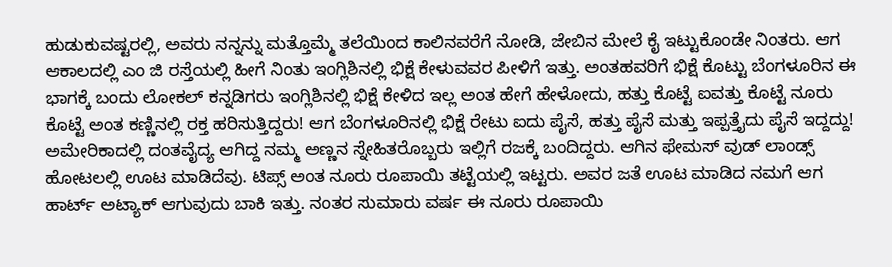ಹುಡುಕುವಷ್ಟರಲ್ಲಿ, ಅವರು ನನ್ನನ್ನು ಮತ್ತೊಮ್ಮೆ ತಲೆಯಿಂದ ಕಾಲಿನವರೆಗೆ ನೋಡಿ, ಜೇಬಿನ ಮೇಲೆ ಕೈ ಇಟ್ಟುಕೊಂಡೇ ನಿಂತರು. ಆಗ ಆಕಾಲದಲ್ಲಿ ಎಂ ಜಿ ರಸ್ತೆಯಲ್ಲಿ ಹೀಗೆ ನಿಂತು ಇಂಗ್ಲಿಶಿನಲ್ಲಿ ಭಿಕ್ಷೆ ಕೇಳುವವರ ಪೀಳಿಗೆ ಇತ್ತು. ಅಂತಹವರಿಗೆ ಭಿಕ್ಷೆ ಕೊಟ್ಟು ಬೆಂಗಳೂರಿನ ಈ ಭಾಗಕ್ಕೆ ಬಂದು ಲೋಕಲ್ ಕನ್ನಡಿಗರು ಇಂಗ್ಲಿಶಿನಲ್ಲಿ ಭಿಕ್ಷೆ ಕೇಳಿದ ಇಲ್ಲ ಅಂತ ಹೇಗೆ ಹೇಳೋದು, ಹತ್ತು ಕೊಟ್ಟೆ ಐವತ್ತು ಕೊಟ್ಟೆ ನೂರು ಕೊಟ್ಟೆ ಅಂತ ಕಣ್ಣಿನಲ್ಲಿ ರಕ್ತ ಹರಿಸುತ್ತಿದ್ದರು! ಆಗ ಬೆಂಗಳೂರಿನಲ್ಲಿ ಭಿಕ್ಷೆ ರೇಟು ಐದು ಪೈಸೆ, ಹತ್ತು ಪೈಸೆ ಮತ್ತು ಇಪ್ಪತ್ತೈದು ಪೈಸೆ ಇದ್ದದ್ದು! ಅಮೇರಿಕಾದಲ್ಲಿ ದಂತವೈದ್ಯ ಆಗಿದ್ದ ನಮ್ಮ ಅಣ್ಣನ ಸ್ನೇಹಿತರೊಬ್ಬರು ಇಲ್ಲಿಗೆ ರಜಕ್ಕೆ ಬಂದಿದ್ದರು. ಆಗಿನ ಫೇಮಸ್ ವುಡ್ ಲಾಂಡ್ಸ್ ಹೋಟಲಲ್ಲಿ ಊಟ ಮಾಡಿದೆವು. ಟಿಪ್ಸ್ ಅಂತ ನೂರು ರೂಪಾಯಿ ತಟ್ಟೆಯಲ್ಲಿ ಇಟ್ಟರು. ಅವರ ಜತೆ ಊಟ ಮಾಡಿದ ನಮಗೆ ಆಗ ಹಾರ್ಟ್ ಅಟ್ಯಾಕ್ ಆಗುವುದು ಬಾಕಿ ಇತ್ತು. ನಂತರ ಸುಮಾರು ವರ್ಷ ಈ ನೂರು ರೂಪಾಯಿ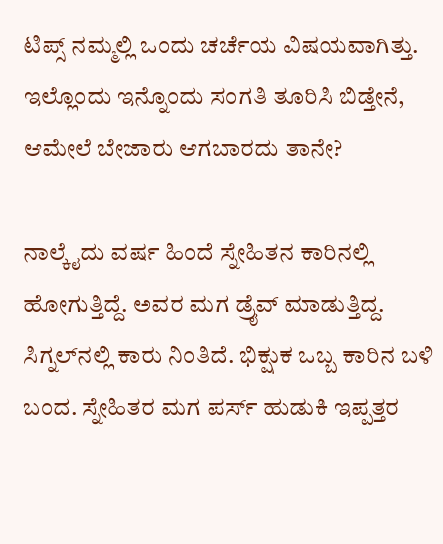ಟಿಪ್ಸ್ ನಮ್ಮಲ್ಲಿ ಒಂದು ಚರ್ಚೆಯ ವಿಷಯವಾಗಿತ್ತು. ಇಲ್ಲೊಂದು ಇನ್ನೊಂದು ಸಂಗತಿ ತೂರಿಸಿ ಬಿಡ್ತೇನೆ, ಆಮೇಲೆ ಬೇಜಾರು ಆಗಬಾರದು ತಾನೇ?

ನಾಲ್ಕೈದು ವರ್ಷ ಹಿಂದೆ ಸ್ನೇಹಿತನ ಕಾರಿನಲ್ಲಿ ಹೋಗುತ್ತಿದ್ದೆ. ಅವರ ಮಗ ಡ್ರೈವ್ ಮಾಡುತ್ತಿದ್ದ. ಸಿಗ್ನಲ್‌ನಲ್ಲಿ ಕಾರು ನಿಂತಿದೆ. ಭಿಕ್ಷುಕ ಒಬ್ಬ ಕಾರಿನ ಬಳಿ ಬಂದ. ಸ್ನೇಹಿತರ ಮಗ ಪರ್ಸ್ ಹುಡುಕಿ ಇಪ್ಪತ್ತರ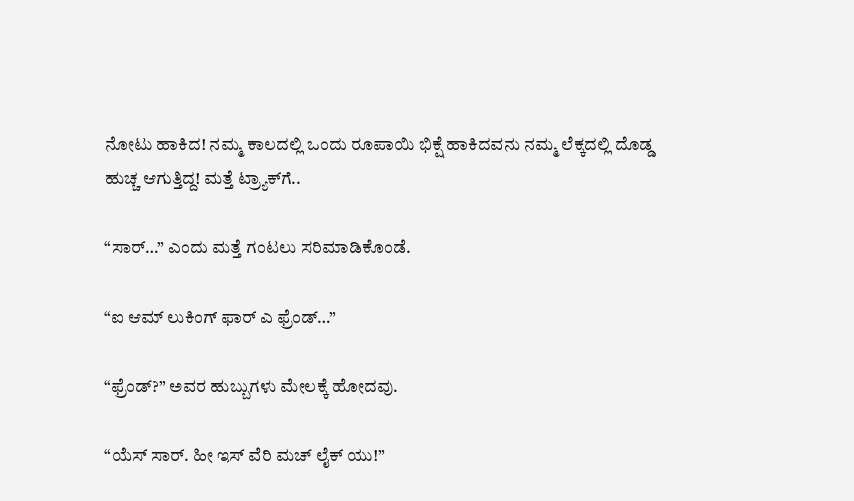ನೋಟು ಹಾಕಿದ! ನಮ್ಮ ಕಾಲದಲ್ಲಿ ಒಂದು ರೂಪಾಯಿ ಭಿಕ್ಷೆ ಹಾಕಿದವನು ನಮ್ಮ ಲೆಕ್ಕದಲ್ಲಿ ದೊಡ್ಡ ಹುಚ್ಚ ಆಗುತ್ತಿದ್ದ! ಮತ್ತೆ ಟ್ರ್ಯಾಕ್‌ಗೆ..

“ಸಾರ್…” ಎಂದು ಮತ್ತೆ ಗಂಟಲು ಸರಿಮಾಡಿಕೊಂಡೆ.

“ಐ ಆಮ್ ಲುಕಿಂಗ್ ಫಾರ್ ಎ ಫ್ರೆಂಡ್…”

“ಫ್ರೆಂಡ್?” ಅವರ ಹುಬ್ಬುಗಳು ಮೇಲಕ್ಕೆ ಹೋದವು.

“ಯೆಸ್ ಸಾರ್. ಹೀ ಇಸ್ ವೆರಿ ಮಚ್ ಲೈಕ್ ಯು!”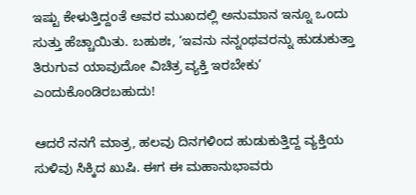ಇಷ್ಟು ಕೇಳುತ್ತಿದ್ದಂತೆ ಅವರ ಮುಖದಲ್ಲಿ ಅನುಮಾನ ಇನ್ನೂ ಒಂದು ಸುತ್ತು ಹೆಚ್ಚಾಯಿತು. ಬಹುಶಃ, ‘ಇವನು ನನ್ನಂಥವರನ್ನು ಹುಡುಕುತ್ತಾ ತಿರುಗುವ ಯಾವುದೋ ವಿಚಿತ್ರ ವ್ಯಕ್ತಿ ಇರಬೇಕು’ ಎಂದುಕೊಂಡಿರಬಹುದು!

ಆದರೆ ನನಗೆ ಮಾತ್ರ, ಹಲವು ದಿನಗಳಿಂದ ಹುಡುಕುತ್ತಿದ್ದ ವ್ಯಕ್ತಿಯ ಸುಳಿವು ಸಿಕ್ಕಿದ ಖುಷಿ. ಈಗ ಈ ಮಹಾನುಭಾವರು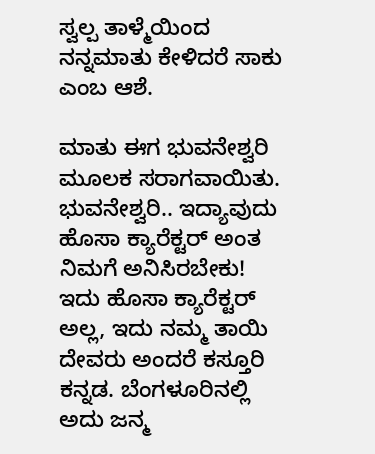ಸ್ವಲ್ಪ ತಾಳ್ಮೆಯಿಂದ ನನ್ನಮಾತು ಕೇಳಿದರೆ ಸಾಕು ಎಂಬ ಆಶೆ.

ಮಾತು ಈಗ ಭುವನೇಶ್ವರಿ ಮೂಲಕ ಸರಾಗವಾಯಿತು. ಭುವನೇಶ್ವರಿ.. ಇದ್ಯಾವುದು ಹೊಸಾ ಕ್ಯಾರೆಕ್ಟರ್ ಅಂತ ನಿಮಗೆ ಅನಿಸಿರಬೇಕು! ಇದು ಹೊಸಾ ಕ್ಯಾರೆಕ್ಟರ್ ಅಲ್ಲ, ಇದು ನಮ್ಮ ತಾಯಿ ದೇವರು ಅಂದರೆ ಕಸ್ತೂರಿ ಕನ್ನಡ. ಬೆಂಗಳೂರಿನಲ್ಲಿ ಅದು ಜನ್ಮ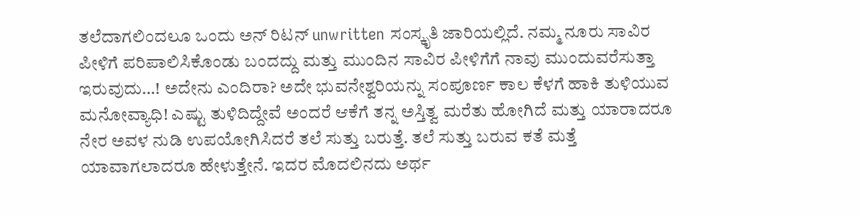ತಲೆದಾಗಲಿಂದಲೂ ಒಂದು ಅನ್ ರಿಟನ್ unwritten ಸಂಸ್ಕೃತಿ ಜಾರಿಯಲ್ಲಿದೆ. ನಮ್ಮ ನೂರು ಸಾವಿರ ಪೀಳಿಗೆ ಪರಿಪಾಲಿಸಿಕೊಂಡು ಬಂದದ್ದು ಮತ್ತು ಮುಂದಿನ ಸಾವಿರ ಪೀಳಿಗೆಗೆ ನಾವು ಮುಂದುವರೆಸುತ್ತಾ ಇರುವುದು…! ಅದೇನು ಎಂದಿರಾ? ಅದೇ ಭುವನೇಶ್ವರಿಯನ್ನು ಸಂಪೂರ್ಣ ಕಾಲ ಕೆಳಗೆ ಹಾಕಿ ತುಳಿಯುವ ಮನೋವ್ಯಾಧಿ! ಎಷ್ಟು ತುಳಿದಿದ್ದೇವೆ ಅಂದರೆ ಆಕೆಗೆ ತನ್ನ ಅಸ್ತಿತ್ವ ಮರೆತು ಹೋಗಿದೆ ಮತ್ತು ಯಾರಾದರೂ ನೇರ ಅವಳ ನುಡಿ ಉಪಯೋಗಿಸಿದರೆ ತಲೆ ಸುತ್ತು ಬರುತ್ತೆ. ತಲೆ ಸುತ್ತು ಬರುವ ಕತೆ ಮತ್ತೆ ಯಾವಾಗಲಾದರೂ ಹೇಳುತ್ತೇನೆ. ಇದರ ಮೊದಲಿನದು ಅರ್ಥ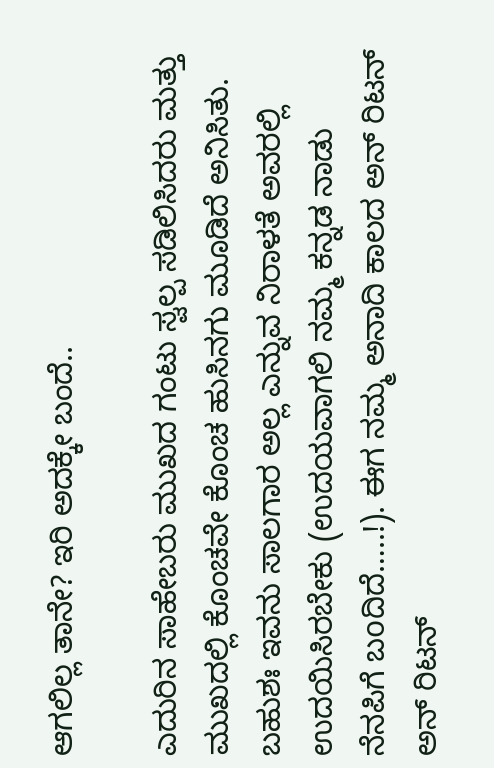ಆಗಲಿಲ್ಲ ತಾನೇ? ಇರಿ ಅದಕ್ಕೇ ಬಂದೆ..

ಎದುರಿನ ಸಾಹೇಬರು ಮುಖದ ಗಂಟು ಸ್ವಲ್ಪ ಸಡಿಲಿಸಿದರು ಮತ್ತು ಮುಖದಲ್ಲಿ ಕೊಂಚವೇ ಕೊಂಚ ಹುಸಿನಗು ಮೂಡಿದೆ ಅನಿಸಿತು. ಬಹುಶಃ ಇವನು ಸಾಲಗಾರ ಅಲ್ಲ ಎನ್ನುವ ನಿರಾಳತೆ ಅವರಲ್ಲಿ ಉದಯಿಸಿರಬೇಕು (ಉದಯವಾಗಲಿ ನಮ್ಮ ಕನ್ನಡ ನಾಡು ನೆನಪಿಗೆ ಬoದಿದೆ…..!). ಈಗ ನಮ್ಮ ಅನಾದಿ ಕಾಲದ ಅನ್ ರಿಟನ್ ಅನ್ ರಿಟನ್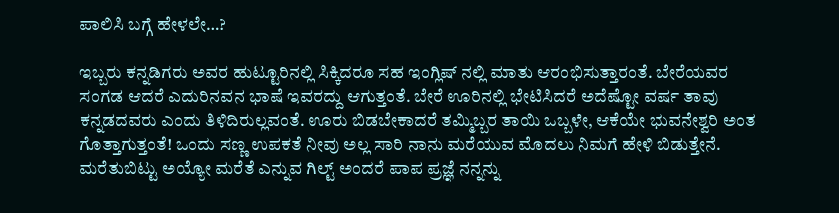ಪಾಲಿಸಿ ಬಗ್ಗೆ ಹೇಳಲೇ…?

ಇಬ್ಬರು ಕನ್ನಡಿಗರು ಅವರ ಹುಟ್ಟೂರಿನಲ್ಲಿ ಸಿಕ್ಕಿದರೂ ಸಹ ಇಂಗ್ಲಿಷ್ ನಲ್ಲಿ ಮಾತು ಆರಂಭಿಸುತ್ತಾರಂತೆ. ಬೇರೆಯವರ ಸಂಗಡ ಆದರೆ ಎದುರಿನವನ ಭಾಷೆ ಇವರದ್ದು ಆಗುತ್ತಂತೆ. ಬೇರೆ ಊರಿನಲ್ಲಿ ಭೇಟಿಸಿದರೆ ಅದೆಷ್ಟೋ ವರ್ಷ ತಾವು ಕನ್ನಡದವರು ಎಂದು ತಿಳಿದಿರುಲ್ಲವಂತೆ. ಊರು ಬಿಡಬೇಕಾದರೆ ತಮ್ಮಿಬ್ಬರ ತಾಯಿ ಒಬ್ಬಳೇ, ಆಕೆಯೇ ಭುವನೇಶ್ವರಿ ಅಂತ ಗೊತ್ತಾಗುತ್ತಂತೆ! ಒಂದು ಸಣ್ಣ ಉಪಕತೆ ನೀವು ಅಲ್ಲ ಸಾರಿ ನಾನು ಮರೆಯುವ ಮೊದಲು ನಿಮಗೆ ಹೇಳಿ ಬಿಡುತ್ತೇನೆ. ಮರೆತುಬಿಟ್ಟು ಅಯ್ಯೋ ಮರೆತೆ ಎನ್ನುವ ಗಿಲ್ಟ್ ಅಂದರೆ ಪಾಪ ಪ್ರಜ್ಞೆ ನನ್ನನ್ನು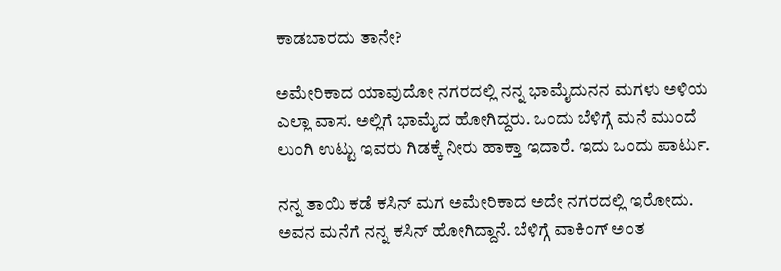ಕಾಡಬಾರದು ತಾನೇ?

ಅಮೇರಿಕಾದ ಯಾವುದೋ ನಗರದಲ್ಲಿ ನನ್ನ ಭಾಮೈದುನನ ಮಗಳು ಅಳಿಯ ಎಲ್ಲಾ ವಾಸ. ಅಲ್ಲಿಗೆ ಭಾಮೈದ ಹೋಗಿದ್ದರು. ಒಂದು ಬೆಳಿಗ್ಗೆ ಮನೆ ಮುಂದೆ ಲುಂಗಿ ಉಟ್ಟು ಇವರು ಗಿಡಕ್ಕೆ ನೀರು ಹಾಕ್ತಾ ಇದಾರೆ. ಇದು ಒಂದು ಪಾರ್ಟು.

ನನ್ನ ತಾಯಿ ಕಡೆ ಕಸಿನ್ ಮಗ ಅಮೇರಿಕಾದ ಅದೇ ನಗರದಲ್ಲಿ ಇರೋದು. ಅವನ ಮನೆಗೆ ನನ್ನ ಕಸಿನ್ ಹೋಗಿದ್ದಾನೆ. ಬೆಳಿಗ್ಗೆ ವಾಕಿಂಗ್ ಅಂತ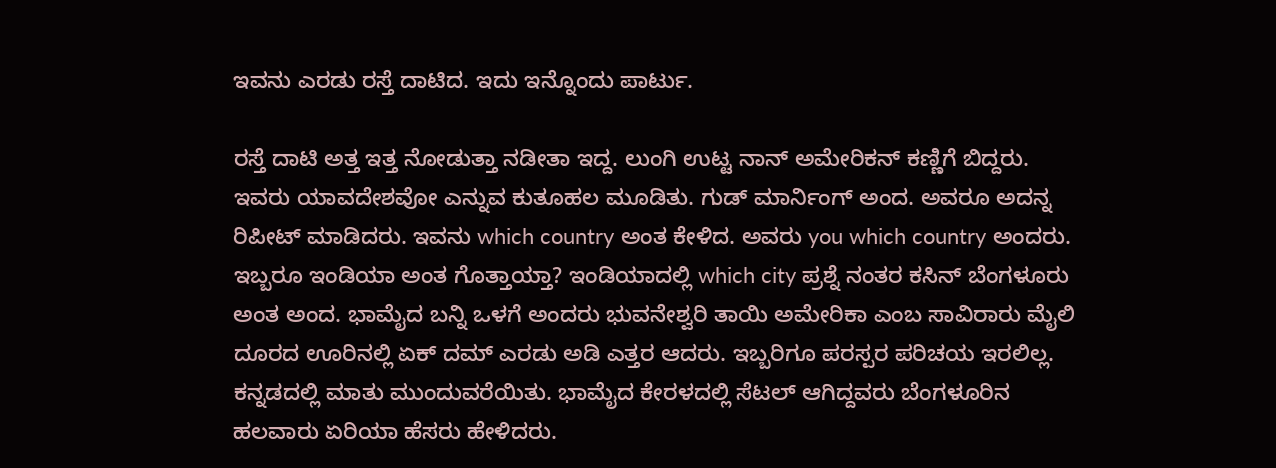ಇವನು ಎರಡು ರಸ್ತೆ ದಾಟಿದ. ಇದು ಇನ್ನೊಂದು ಪಾರ್ಟು.

ರಸ್ತೆ ದಾಟಿ ಅತ್ತ ಇತ್ತ ನೋಡುತ್ತಾ ನಡೀತಾ ಇದ್ದ. ಲುಂಗಿ ಉಟ್ಟ ನಾನ್ ಅಮೇರಿಕನ್ ಕಣ್ಣಿಗೆ ಬಿದ್ದರು. ಇವರು ಯಾವದೇಶವೋ ಎನ್ನುವ ಕುತೂಹಲ ಮೂಡಿತು. ಗುಡ್ ಮಾರ್ನಿಂಗ್ ಅಂದ. ಅವರೂ ಅದನ್ನ ರಿಪೀಟ್ ಮಾಡಿದರು. ಇವನು which country ಅಂತ ಕೇಳಿದ. ಅವರು you which country ಅಂದರು. ಇಬ್ಬರೂ ಇಂಡಿಯಾ ಅಂತ ಗೊತ್ತಾಯ್ತಾ? ಇಂಡಿಯಾದಲ್ಲಿ which city ಪ್ರಶ್ನೆ ನಂತರ ಕಸಿನ್ ಬೆಂಗಳೂರು ಅಂತ ಅಂದ. ಭಾಮೈದ ಬನ್ನಿ ಒಳಗೆ ಅಂದರು ಭುವನೇಶ್ವರಿ ತಾಯಿ ಅಮೇರಿಕಾ ಎಂಬ ಸಾವಿರಾರು ಮೈಲಿ ದೂರದ ಊರಿನಲ್ಲಿ ಏಕ್ ದಮ್ ಎರಡು ಅಡಿ ಎತ್ತರ ಆದರು. ಇಬ್ಬರಿಗೂ ಪರಸ್ಪರ ಪರಿಚಯ ಇರಲಿಲ್ಲ. ಕನ್ನಡದಲ್ಲಿ ಮಾತು ಮುಂದುವರೆಯಿತು. ಭಾಮೈದ ಕೇರಳದಲ್ಲಿ ಸೆಟಲ್ ಆಗಿದ್ದವರು ಬೆಂಗಳೂರಿನ ಹಲವಾರು ಏರಿಯಾ ಹೆಸರು ಹೇಳಿದರು.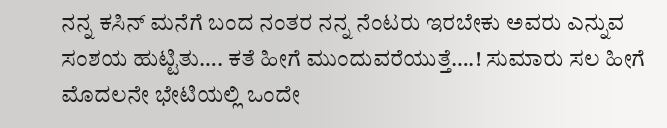ನನ್ನ ಕಸಿನ್‌ ಮನೆಗೆ ಬಂದ ನಂತರ ನನ್ನ ನೆಂಟರು ಇರಬೇಕು ಅವರು ಎನ್ನುವ ಸಂಶಯ ಹುಟ್ಟಿತು…. ಕತೆ ಹೀಗೆ ಮುಂದುವರೆಯುತ್ತೆ….! ಸುಮಾರು ಸಲ ಹೀಗೆ ಮೊದಲನೇ ಭೇಟಿಯಲ್ಲಿ ಒಂದೇ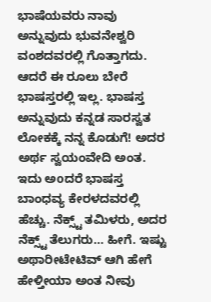ಭಾಷೆಯವರು ನಾವು ಅನ್ನುವುದು ಭುವನೇಶ್ವರಿ ವಂಶದವರಲ್ಲಿ ಗೊತ್ತಾಗದು. ಆದರೆ ಈ ರೂಲು ಬೇರೆ ಭಾಷಸ್ತರಲ್ಲಿ ಇಲ್ಲ. ಭಾಷಸ್ತ ಅನ್ನುವುದು ಕನ್ನಡ ಸಾರಸ್ವತ ಲೋಕಕ್ಕೆ ನನ್ನ ಕೊಡುಗೆ! ಅದರ ಅರ್ಥ ಸ್ವಯಂವೇದಿ ಅಂತ. ಇದು ಅoದರೆ ಭಾಷಸ್ತ ಬಾಂಧವ್ಯ ಕೇರಳದವರಲ್ಲಿ ಹೆಚ್ಚು. ನೆಕ್ಸ್ಟ್ ತಮಿಳರು, ಅದರ ನೆಕ್ಸ್ಟ್ ತೆಲುಗರು… ಹೀಗೆ. ಇಷ್ಟು ಅಥಾರೀಟೇಟಿವ್ ಆಗಿ ಹೇಗೆ ಹೇಳ್ತೀಯಾ ಅಂತ ನೀವು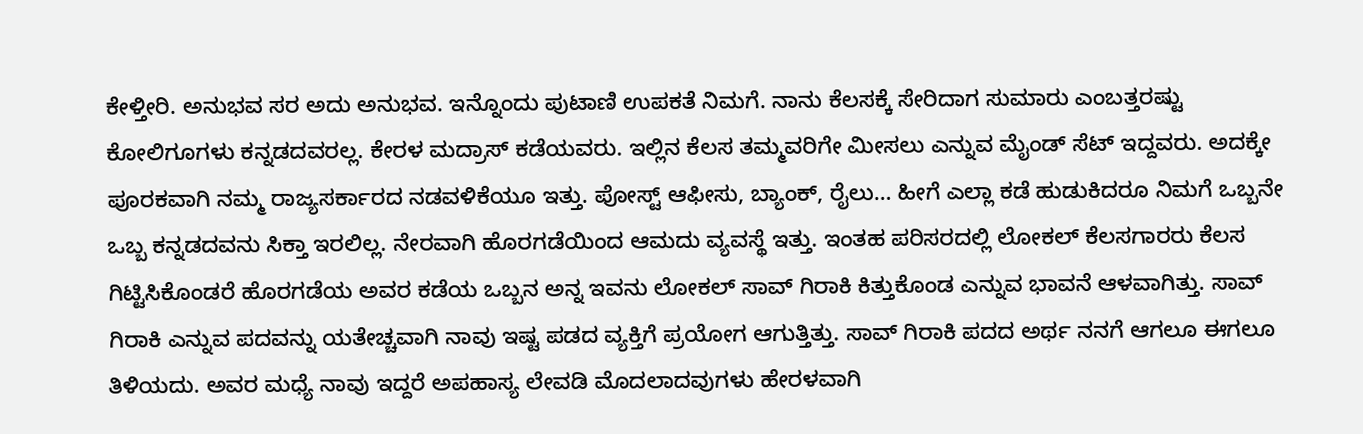ಕೇಳ್ತೀರಿ. ಅನುಭವ ಸರ ಅದು ಅನುಭವ. ಇನ್ನೊಂದು ಪುಟಾಣಿ ಉಪಕತೆ ನಿಮಗೆ. ನಾನು ಕೆಲಸಕ್ಕೆ ಸೇರಿದಾಗ ಸುಮಾರು ಎಂಬತ್ತರಷ್ಟು ಕೋಲಿಗೂಗಳು ಕನ್ನಡದವರಲ್ಲ. ಕೇರಳ ಮದ್ರಾಸ್ ಕಡೆಯವರು. ಇಲ್ಲಿನ ಕೆಲಸ ತಮ್ಮವರಿಗೇ ಮೀಸಲು ಎನ್ನುವ ಮೈಂಡ್ ಸೆಟ್ ಇದ್ದವರು. ಅದಕ್ಕೇ ಪೂರಕವಾಗಿ ನಮ್ಮ ರಾಜ್ಯಸರ್ಕಾರದ ನಡವಳಿಕೆಯೂ ಇತ್ತು. ಪೋಸ್ಟ್ ಆಫೀಸು, ಬ್ಯಾಂಕ್, ರೈಲು… ಹೀಗೆ ಎಲ್ಲಾ ಕಡೆ ಹುಡುಕಿದರೂ ನಿಮಗೆ ಒಬ್ಬನೇ ಒಬ್ಬ ಕನ್ನಡದವನು ಸಿಕ್ತಾ ಇರಲಿಲ್ಲ. ನೇರವಾಗಿ ಹೊರಗಡೆಯಿಂದ ಆಮದು ವ್ಯವಸ್ಥೆ ಇತ್ತು. ಇಂತಹ ಪರಿಸರದಲ್ಲಿ ಲೋಕಲ್ ಕೆಲಸಗಾರರು ಕೆಲಸ ಗಿಟ್ಟಿಸಿಕೊಂಡರೆ ಹೊರಗಡೆಯ ಅವರ ಕಡೆಯ ಒಬ್ಬನ ಅನ್ನ ಇವನು ಲೋಕಲ್ ಸಾವ್ ಗಿರಾಕಿ ಕಿತ್ತುಕೊಂಡ ಎನ್ನುವ ಭಾವನೆ ಆಳವಾಗಿತ್ತು. ಸಾವ್ ಗಿರಾಕಿ ಎನ್ನುವ ಪದವನ್ನು ಯತೇಚ್ಚವಾಗಿ ನಾವು ಇಷ್ಟ ಪಡದ ವ್ಯಕ್ತಿಗೆ ಪ್ರಯೋಗ ಆಗುತ್ತಿತ್ತು. ಸಾವ್ ಗಿರಾಕಿ ಪದದ ಅರ್ಥ ನನಗೆ ಆಗಲೂ ಈಗಲೂ ತಿಳಿಯದು. ಅವರ ಮಧ್ಯೆ ನಾವು ಇದ್ದರೆ ಅಪಹಾಸ್ಯ ಲೇವಡಿ ಮೊದಲಾದವುಗಳು ಹೇರಳವಾಗಿ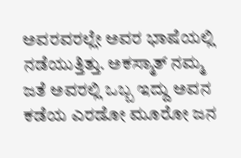ಅವರವರಲ್ಲೇ ಅವರ ಭಾಷೆಯಲ್ಲಿ ನಡೆಯುತ್ತಿತ್ತು. ಅಕಸ್ಮಾತ್ ನಮ್ಮ ಜತೆ ಅವರಲ್ಲಿ ಒಬ್ಬ ಇದ್ದು ಅವನ ಕಡೆಯ ಎರಡೋ ಮೂರೋ ಜನ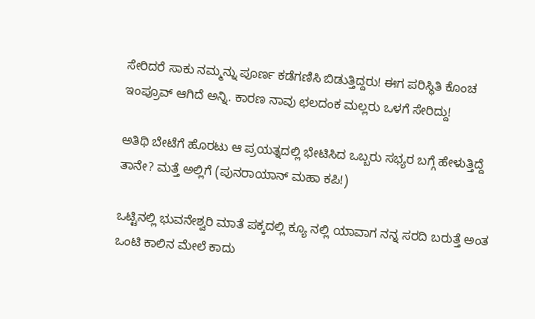ಸೇರಿದರೆ ಸಾಕು ನಮ್ಮನ್ನು ಪೂರ್ಣ ಕಡೆಗಣಿಸಿ ಬಿಡುತ್ತಿದ್ದರು! ಈಗ ಪರಿಸ್ಥಿತಿ ಕೊಂಚ ಇಂಪ್ರೂವ್ ಆಗಿದೆ ಅನ್ನಿ. ಕಾರಣ ನಾವು ಛಲದಂಕ ಮಲ್ಲರು ಒಳಗೆ ಸೇರಿದ್ದು!

ಅತಿಥಿ ಬೇಟೆಗೆ ಹೊರಟು ಆ ಪ್ರಯತ್ನದಲ್ಲಿ ಭೇಟಿಸಿದ ಒಬ್ಬರು ಸಭ್ಯರ ಬಗ್ಗೆ ಹೇಳುತ್ತಿದ್ದೆ ತಾನೇ? ಮತ್ತೆ ಅಲ್ಲಿಗೆ (ಪುನರಾಯಾನ್ ಮಹಾ ಕಪಿ!)

ಒಟ್ಟಿನಲ್ಲಿ ಭುವನೇಶ್ವರಿ ಮಾತೆ ಪಕ್ಕದಲ್ಲಿ ಕ್ಯೂ ನಲ್ಲಿ ಯಾವಾಗ ನನ್ನ ಸರದಿ ಬರುತ್ತೆ ಅಂತ ಒಂಟಿ ಕಾಲಿನ ಮೇಲೆ ಕಾದು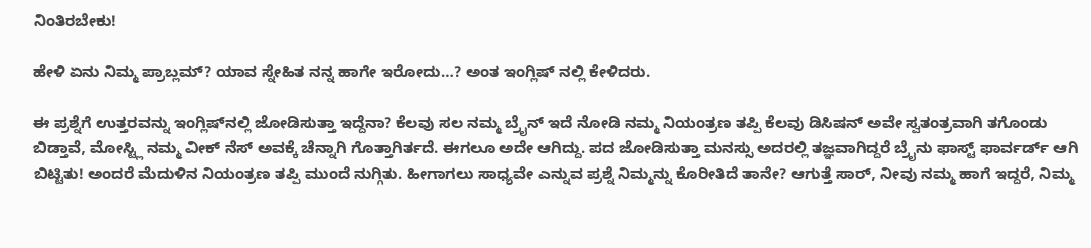ನಿಂತಿರಬೇಕು!

ಹೇಳಿ ಏನು ನಿಮ್ಮ ಪ್ರಾಬ್ಲಮ್? ಯಾವ ಸ್ನೇಹಿತ ನನ್ನ ಹಾಗೇ ಇರೋದು…? ಅಂತ ಇಂಗ್ಲಿಷ್ ನಲ್ಲಿ ಕೇಳಿದರು.

ಈ ಪ್ರಶ್ನೆಗೆ ಉತ್ತರವನ್ನು ಇಂಗ್ಲಿಷ್‌ನಲ್ಲಿ ಜೋಡಿಸುತ್ತಾ ಇದ್ದೆನಾ? ಕೆಲವು ಸಲ ನಮ್ಮ ಬ್ರೈನ್ ಇದೆ ನೋಡಿ ನಮ್ಮ ನಿಯಂತ್ರಣ ತಪ್ಪಿ ಕೆಲವು ಡಿಸಿಷನ್ ಅವೇ ಸ್ವತಂತ್ರವಾಗಿ ತಗೊಂಡು ಬಿಡ್ತಾವೆ, ಮೋಸ್ಟ್ಲಿ ನಮ್ಮ ವೀಕ್ ನೆಸ್ ಅವಕ್ಕೆ ಚೆನ್ನಾಗಿ ಗೊತ್ತಾಗಿರ್ತದೆ. ಈಗಲೂ ಅದೇ ಆಗಿದ್ದು. ಪದ ಜೋಡಿಸುತ್ತಾ ಮನಸ್ಸು ಅದರಲ್ಲಿ ತಜ್ಞವಾಗಿದ್ದರೆ ಬ್ರೈನು ಫಾಸ್ಟ್ ಫಾರ್ವರ್ಡ್ ಆಗಿ ಬಿಟ್ಟಿತು! ಅಂದರೆ ಮೆದುಳಿನ ನಿಯಂತ್ರಣ ತಪ್ಪಿ ಮುಂದೆ ನುಗ್ಗಿತು. ಹೀಗಾಗಲು ಸಾಧ್ಯವೇ ಎನ್ನುವ ಪ್ರಶ್ನೆ ನಿಮ್ಮನ್ನು ಕೊರೀತಿದೆ ತಾನೇ? ಆಗುತ್ತೆ ಸಾರ್, ನೀವು ನಮ್ಮ ಹಾಗೆ ಇದ್ದರೆ, ನಿಮ್ಮ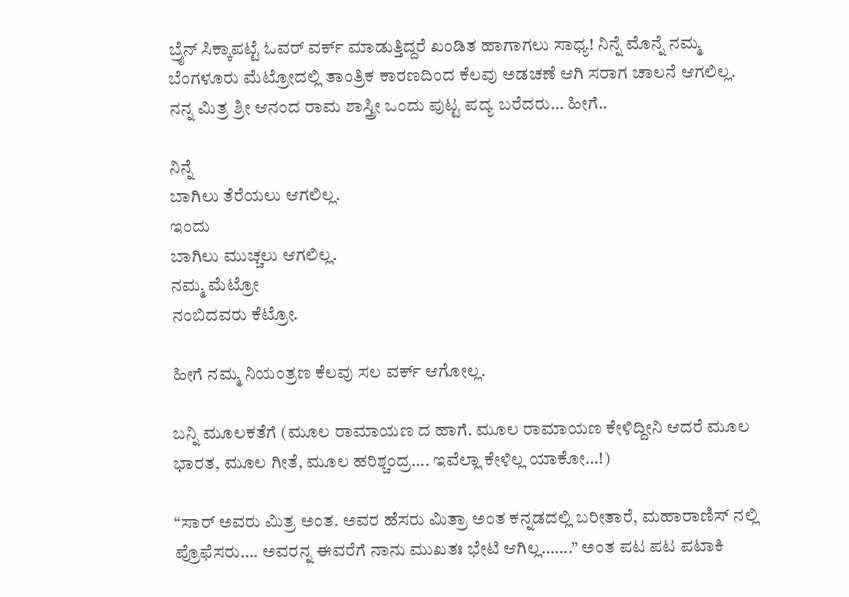ಬ್ರೈನ್ ಸಿಕ್ಕಾಪಟ್ಟೆ ಓವರ್ ವರ್ಕ್ ಮಾಡುತ್ತಿದ್ದರೆ ಖಂಡಿತ ಹಾಗಾಗಲು ಸಾಧ್ಯ! ನಿನ್ನೆ ಮೊನ್ನೆ ನಮ್ಮ ಬೆಂಗಳೂರು ಮೆಟ್ರೋದಲ್ಲಿ ತಾಂತ್ರಿಕ ಕಾರಣದಿಂದ ಕೆಲವು ಅಡಚಣೆ ಆಗಿ ಸರಾಗ ಚಾಲನೆ ಆಗಲಿಲ್ಲ. ನನ್ನ ಮಿತ್ರ ಶ್ರೀ ಆನಂದ ರಾಮ ಶಾಸ್ತ್ರೀ ಒಂದು ಪುಟ್ಟ ಪದ್ಯ ಬರೆದರು… ಹೀಗೆ..

ನಿನ್ನೆ
ಬಾಗಿಲು ತೆರೆಯಲು ಆಗಲಿಲ್ಲ.
ಇಂದು
ಬಾಗಿಲು ಮುಚ್ಚಲು ಆಗಲಿಲ್ಲ.
ನಮ್ಮ ಮೆಟ್ರೋ
ನಂಬಿದವರು ಕೆಟ್ರೋ.

ಹೀಗೆ ನಮ್ಮ ನಿಯಂತ್ರಣ ಕೆಲವು ಸಲ ವರ್ಕ್ ಆಗೋಲ್ಲ.

ಬನ್ನಿ ಮೂಲಕತೆಗೆ (ಮೂಲ ರಾಮಾಯಣ ದ ಹಾಗೆ. ಮೂಲ ರಾಮಾಯಣ ಕೇಳಿದ್ದೀನಿ ಆದರೆ ಮೂಲ ಭಾರತ, ಮೂಲ ಗೀತೆ, ಮೂಲ ಹರಿಶ್ಚಂದ್ರ…. ಇವೆಲ್ಲಾ ಕೇಳಿಲ್ಲ ಯಾಕೋ…!)

“ಸಾರ್ ಅವರು ಮಿತ್ರ ಅಂತ. ಅವರ ಹೆಸರು ಮಿತ್ರಾ ಅಂತ ಕನ್ನಡದಲ್ಲಿ ಬರೀತಾರೆ, ಮಹಾರಾಣಿಸ್ ನಲ್ಲಿ ಪ್ರೊಫೆಸರು…. ಅವರನ್ನ ಈವರೆಗೆ ನಾನು ಮುಖತಃ ಭೇಟಿ ಆಗಿಲ್ಲ…….” ಅಂತ ಪಟ ಪಟ ಪಟಾಕಿ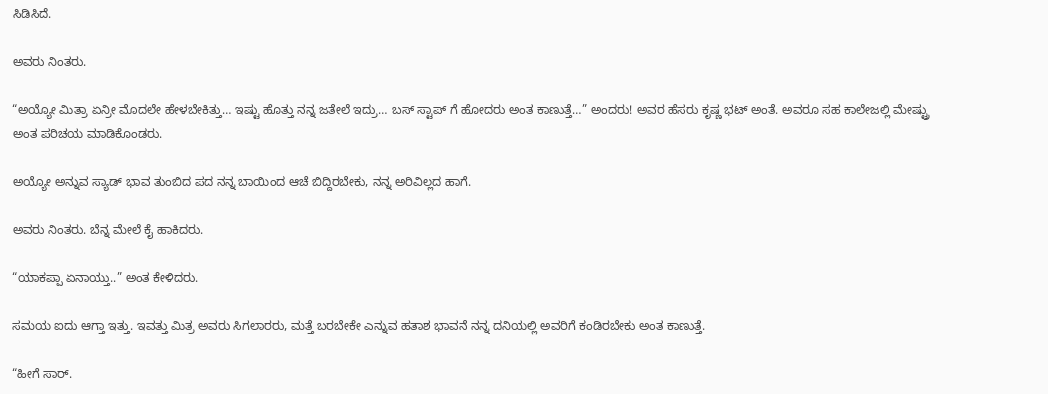ಸಿಡಿಸಿದೆ.

ಅವರು ನಿಂತರು.

“ಅಯ್ಯೋ ಮಿತ್ರಾ ಏನ್ರೀ ಮೊದಲೇ ಹೇಳಬೇಕಿತ್ತು… ಇಷ್ಟು ಹೊತ್ತು ನನ್ನ ಜತೇಲೆ ಇದ್ರು… ಬಸ್ ಸ್ಟಾಪ್ ಗೆ ಹೋದರು ಅಂತ ಕಾಣುತ್ತೆ…” ಅಂದರು! ಅವರ ಹೆಸರು ಕೃಷ್ಣ ಭಟ್ ಅಂತೆ. ಅವರೂ ಸಹ ಕಾಲೇಜಲ್ಲಿ ಮೇಷ್ಟ್ರು ಅಂತ ಪರಿಚಯ ಮಾಡಿಕೊಂಡರು.

ಅಯ್ಯೋ ಅನ್ನುವ ಸ್ಯಾಡ್ ಭಾವ ತುಂಬಿದ ಪದ ನನ್ನ ಬಾಯಿಂದ ಆಚೆ ಬಿದ್ದಿರಬೇಕು, ನನ್ನ ಅರಿವಿಲ್ಲದ ಹಾಗೆ.

ಅವರು ನಿಂತರು. ಬೆನ್ನ ಮೇಲೆ ಕೈ ಹಾಕಿದರು.

“ಯಾಕಪ್ಪಾ ಏನಾಯ್ತು..” ಅಂತ ಕೇಳಿದರು.

ಸಮಯ ಐದು ಆಗ್ತಾ ಇತ್ತು. ಇವತ್ತು ಮಿತ್ರ ಅವರು ಸಿಗಲಾರರು, ಮತ್ತೆ ಬರಬೇಕೇ ಎನ್ನುವ ಹತಾಶ ಭಾವನೆ ನನ್ನ ದನಿಯಲ್ಲಿ ಅವರಿಗೆ ಕಂಡಿರಬೇಕು ಅಂತ ಕಾಣುತ್ತೆ.

“ಹೀಗೆ ಸಾರ್.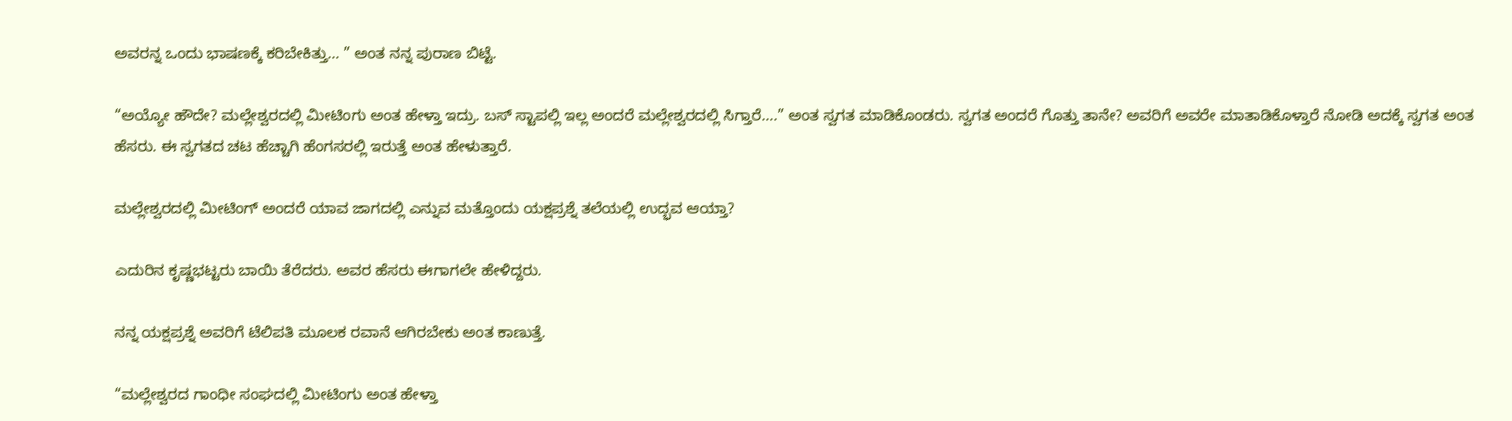ಅವರನ್ನ ಒಂದು ಭಾಷಣಕ್ಕೆ ಕರಿಬೇಕಿತ್ತು… ” ಅಂತ ನನ್ನ ಪುರಾಣ ಬಿಟ್ಟೆ.

“ಅಯ್ಯೋ ಹೌದೇ? ಮಲ್ಲೇಶ್ವರದಲ್ಲಿ ಮೀಟಿಂಗು ಅಂತ ಹೇಳ್ತಾ ಇದ್ರು. ಬಸ್ ಸ್ಟಾಪಲ್ಲಿ ಇಲ್ಲ ಅಂದರೆ ಮಲ್ಲೇಶ್ವರದಲ್ಲಿ ಸಿಗ್ತಾರೆ….” ಅಂತ ಸ್ವಗತ ಮಾಡಿಕೊಂಡರು. ಸ್ವಗತ ಅಂದರೆ ಗೊತ್ತು ತಾನೇ? ಅವರಿಗೆ ಅವರೇ ಮಾತಾಡಿಕೊಳ್ತಾರೆ ನೋಡಿ ಅದಕ್ಕೆ ಸ್ವಗತ ಅಂತ ಹೆಸರು. ಈ ಸ್ವಗತದ ಚಟ ಹೆಚ್ಚಾಗಿ ಹೆಂಗಸರಲ್ಲಿ ಇರುತ್ತೆ ಅಂತ ಹೇಳುತ್ತಾರೆ.

ಮಲ್ಲೇಶ್ವರದಲ್ಲಿ ಮೀಟಿಂಗ್ ಅಂದರೆ ಯಾವ ಜಾಗದಲ್ಲಿ ಎನ್ನುವ ಮತ್ತೊಂದು ಯಕ್ಷಪ್ರಶ್ನೆ ತಲೆಯಲ್ಲಿ ಉದ್ಭವ ಆಯ್ತಾ?

ಎದುರಿನ ಕೃಷ್ಣಭಟ್ಟರು ಬಾಯಿ ತೆರೆದರು. ಅವರ ಹೆಸರು ಈಗಾಗಲೇ ಹೇಳಿದ್ದರು.

ನನ್ನ ಯಕ್ಷಪ್ರಶ್ನೆ ಅವರಿಗೆ ಟೆಲಿಪತಿ ಮೂಲಕ ರವಾನೆ ಆಗಿರಬೇಕು ಅಂತ ಕಾಣುತ್ತೆ.

“ಮಲ್ಲೇಶ್ವರದ ಗಾಂಧೀ ಸಂಘದಲ್ಲಿ ಮೀಟಿಂಗು ಅಂತ ಹೇಳ್ತಾ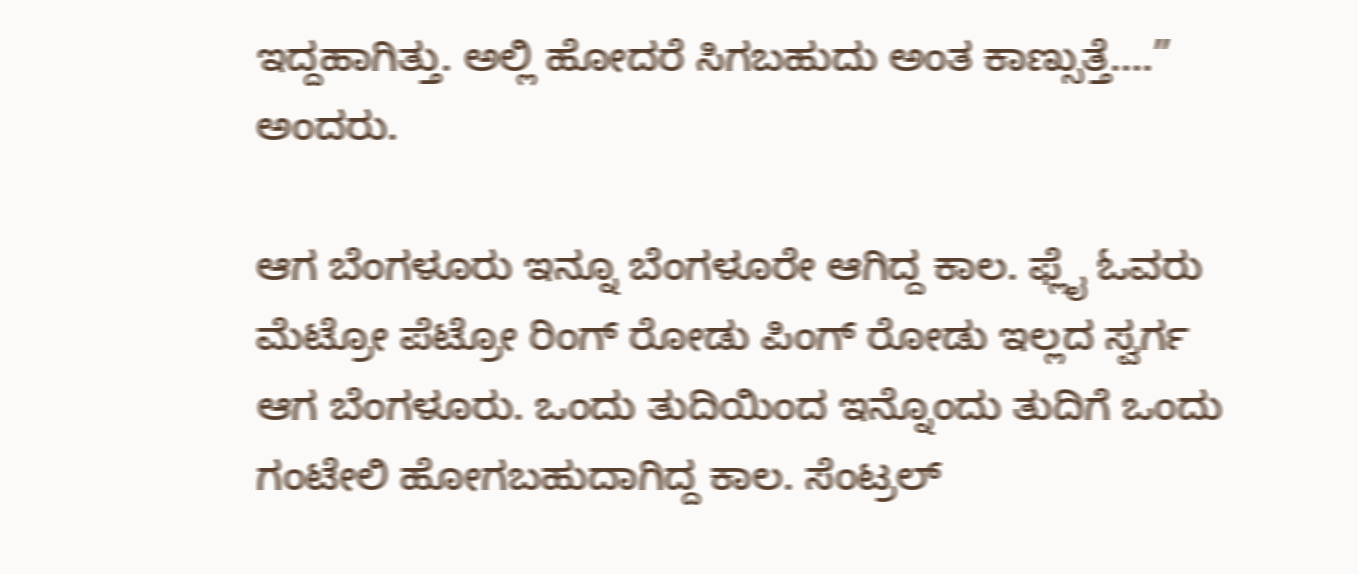ಇದ್ದಹಾಗಿತ್ತು. ಅಲ್ಲಿ ಹೋದರೆ ಸಿಗಬಹುದು ಅಂತ ಕಾಣ್ಸುತ್ತೆ….” ಅಂದರು.

ಆಗ ಬೆಂಗಳೂರು ಇನ್ನೂ ಬೆಂಗಳೂರೇ ಆಗಿದ್ದ ಕಾಲ. ಫ್ಲೈ ಓವರು ಮೆಟ್ರೋ ಪೆಟ್ರೋ ರಿಂಗ್ ರೋಡು ಪಿಂಗ್ ರೋಡು ಇಲ್ಲದ ಸ್ವರ್ಗ ಆಗ ಬೆಂಗಳೂರು. ಒಂದು ತುದಿಯಿಂದ ಇನ್ನೊಂದು ತುದಿಗೆ ಒಂದು ಗಂಟೇಲಿ ಹೋಗಬಹುದಾಗಿದ್ದ ಕಾಲ. ಸೆಂಟ್ರಲ್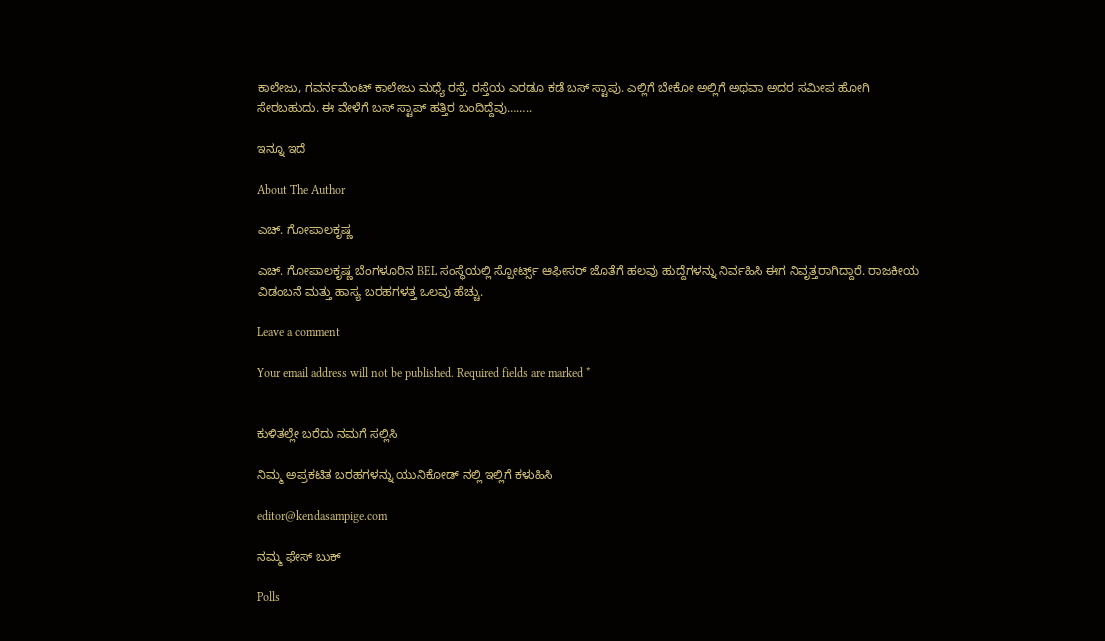ಕಾಲೇಜು, ಗವರ್ನಮೆಂಟ್ ಕಾಲೇಜು ಮಧ್ಯೆ ರಸ್ತೆ. ರಸ್ತೆಯ ಎರಡೂ ಕಡೆ ಬಸ್ ಸ್ಟಾಪು. ಎಲ್ಲಿಗೆ ಬೇಕೋ ಅಲ್ಲಿಗೆ ಅಥವಾ ಅದರ ಸಮೀಪ ಹೋಗಿ ಸೇರಬಹುದು. ಈ ವೇಳೆಗೆ ಬಸ್ ಸ್ಟಾಪ್ ಹತ್ತಿರ ಬಂದಿದ್ದೆವು……..

ಇನ್ನೂ ಇದೆ

About The Author

ಎಚ್. ಗೋಪಾಲಕೃಷ್ಣ

ಎಚ್. ಗೋಪಾಲಕೃಷ್ಣ ಬೆಂಗಳೂರಿನ BEL ಸಂಸ್ಥೆಯಲ್ಲಿ ಸ್ಪೋರ್ಟ್ಸ್ ಆಫೀಸರ್ ಜೊತೆಗೆ ಹಲವು ಹುದ್ದೆಗಳನ್ನು ನಿರ್ವಹಿಸಿ ಈಗ ನಿವೃತ್ತರಾಗಿದ್ದಾರೆ. ರಾಜಕೀಯ ವಿಡಂಬನೆ ಮತ್ತು ಹಾಸ್ಯ ಬರಹಗಳತ್ತ ಒಲವು ಹೆಚ್ಚು.

Leave a comment

Your email address will not be published. Required fields are marked *


ಕುಳಿತಲ್ಲೇ ಬರೆದು ನಮಗೆ ಸಲ್ಲಿಸಿ

ನಿಮ್ಮ ಅಪ್ರಕಟಿತ ಬರಹಗಳನ್ನು ಯುನಿಕೋಡ್ ನಲ್ಲಿ ಇಲ್ಲಿಗೆ ಕಳುಹಿಸಿ

editor@kendasampige.com

ನಮ್ಮ ಫೇಸ್ ಬುಕ್

Polls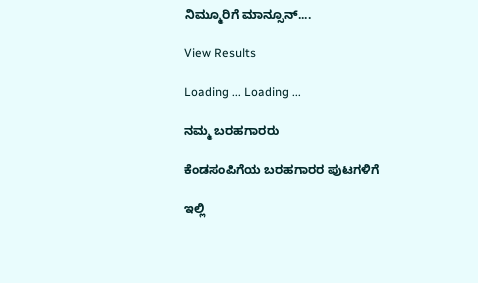ನಿಮ್ಮೂರಿಗೆ ಮಾನ್ಸೂನ್....

View Results

Loading ... Loading ...

ನಮ್ಮ ಬರಹಗಾರರು

ಕೆಂಡಸಂಪಿಗೆಯ ಬರಹಗಾರರ ಪುಟಗಳಿಗೆ

ಇಲ್ಲಿ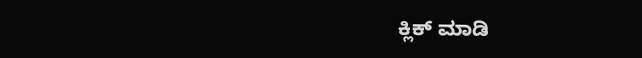ಕ್ಲಿಕ್ ಮಾಡಿ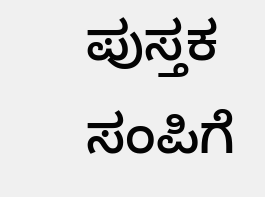ಪುಸ್ತಕ ಸಂಪಿಗೆ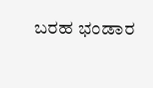ಬರಹ ಭಂಡಾರ